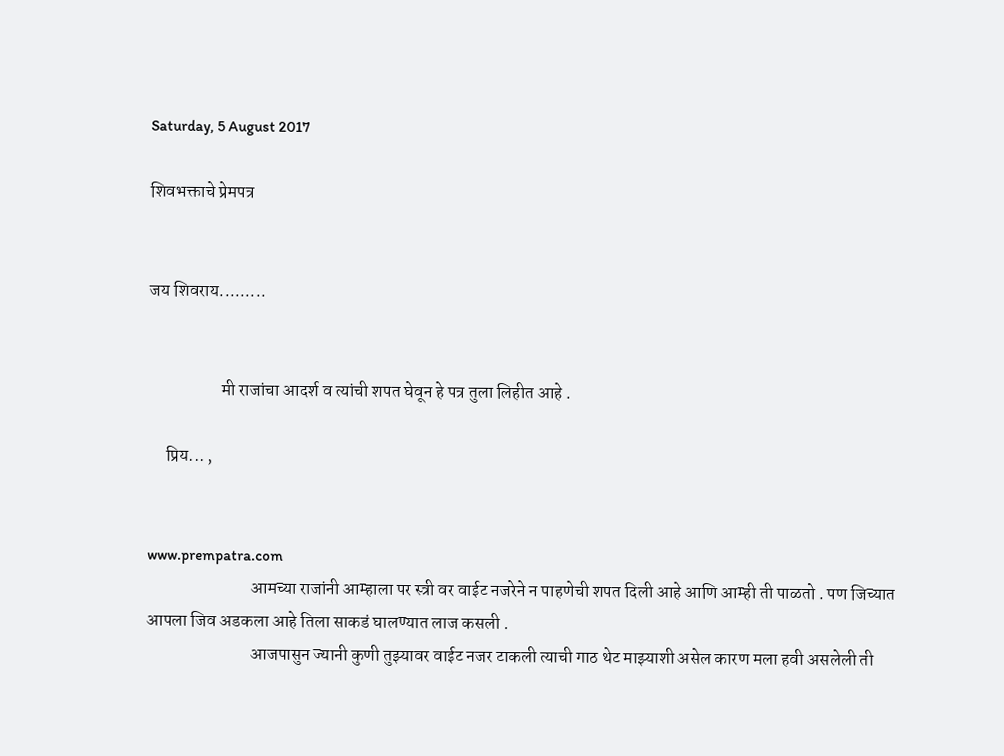Saturday, 5 August 2017

शिवभक्ताचे प्रेमपत्र


जय शिवराय.........


                     मी राजांचा आदर्श व त्यांची शपत घेवून हे पत्र तुला लिहीत आहे .

     प्रिय... ,


www.prempatra.com
                              आमच्या राजांनी आम्हाला पर स्त्री वर वाईट नजरेने न पाहणेची शपत दिली आहे आणि आम्ही ती पाळतो . पण जिच्यात आपला जिव अडकला आहे तिला साकडं घालण्यात लाज कसली .
                              आजपासुन ज्यानी कुणी तुझ्यावर वाईट नजर टाकली त्याची गाठ थेट माझ्याशी असेल कारण मला हवी असलेली ती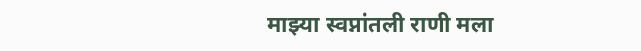माझ्या स्वप्नांतली राणी मला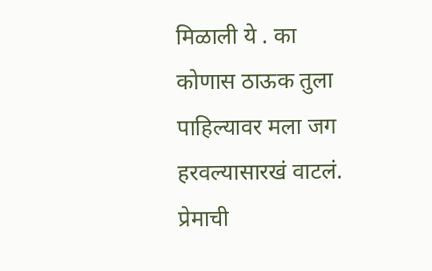मिळाली ये . का कोणास ठाऊक तुला पाहिल्यावर मला जग हरवल्यासारखं वाटलं. प्रेमाची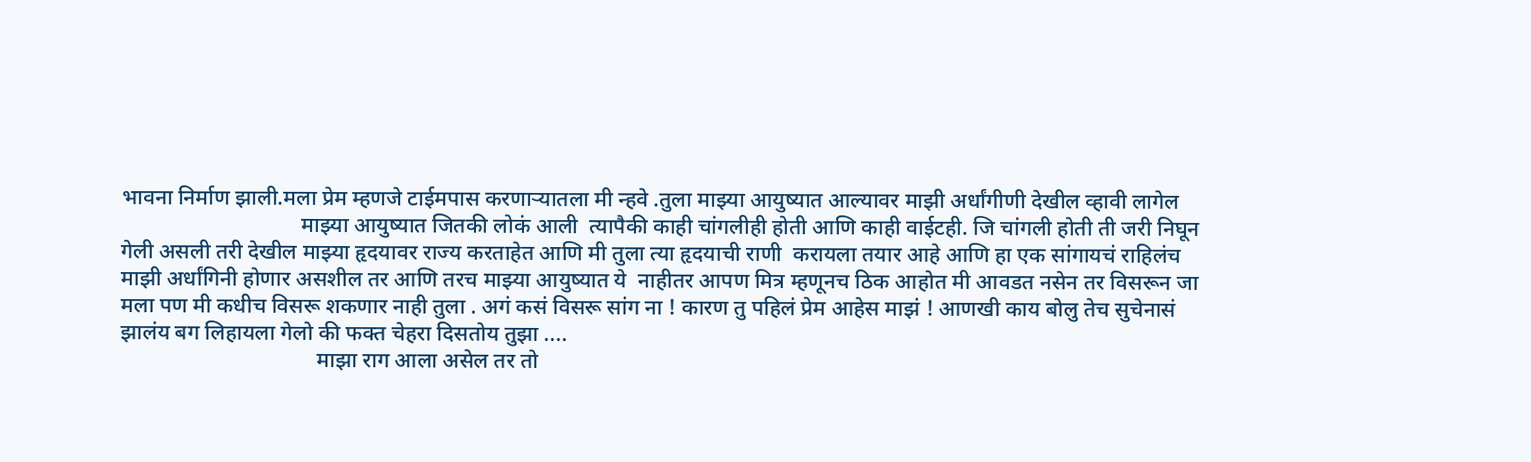भावना निर्माण झाली.मला प्रेम म्हणजे टाईमपास करणाऱ्यातला मी न्हवे .तुला माझ्या आयुष्यात आल्यावर माझी अर्धांगीणी देखील व्हावी लागेल
                                 माझ्या आयुष्यात जितकी लोकं आली  त्यापैकी काही चांगलीही होती आणि काही वाईटही. जि चांगली होती ती जरी निघून गेली असली तरी देखील माझ्या हृदयावर राज्य करताहेत आणि मी तुला त्या हृदयाची राणी  करायला तयार आहे आणि हा एक सांगायचं राहिलंच माझी अर्धांगिनी होणार असशील तर आणि तरच माझ्या आयुष्यात ये  नाहीतर आपण मित्र म्हणूनच ठिक आहोत मी आवडत नसेन तर विसरून जा मला पण मी कधीच विसरू शकणार नाही तुला . अगं कसं विसरू सांग ना ! कारण तु पहिलं प्रेम आहेस माझं ! आणखी काय बोलु तेच सुचेनासं झालंय बग लिहायला गेलो की फक्त चेहरा दिसतोय तुझा ....
                                    माझा राग आला असेल तर तो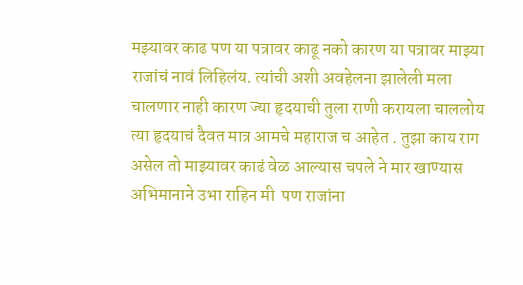मझ्यावर काढ पण या पत्रावर काढू नको कारण या पत्रावर माझ्या राजांचं नावं लिहिलंय. त्यांची अशी अवहेलना झालेली मला चालणार नाही कारण ज्या हृदयाची तुला राणी करायला चाललोय त्या हृदयाचं दैवत मात्र आमचे महाराज च आहेत . तुझा काय राग असेल तो माझ्यावर काढं वेळ आल्यास चपले ने मार खाण्यास अभिमानाने उभा राहिन मी  पण राजांना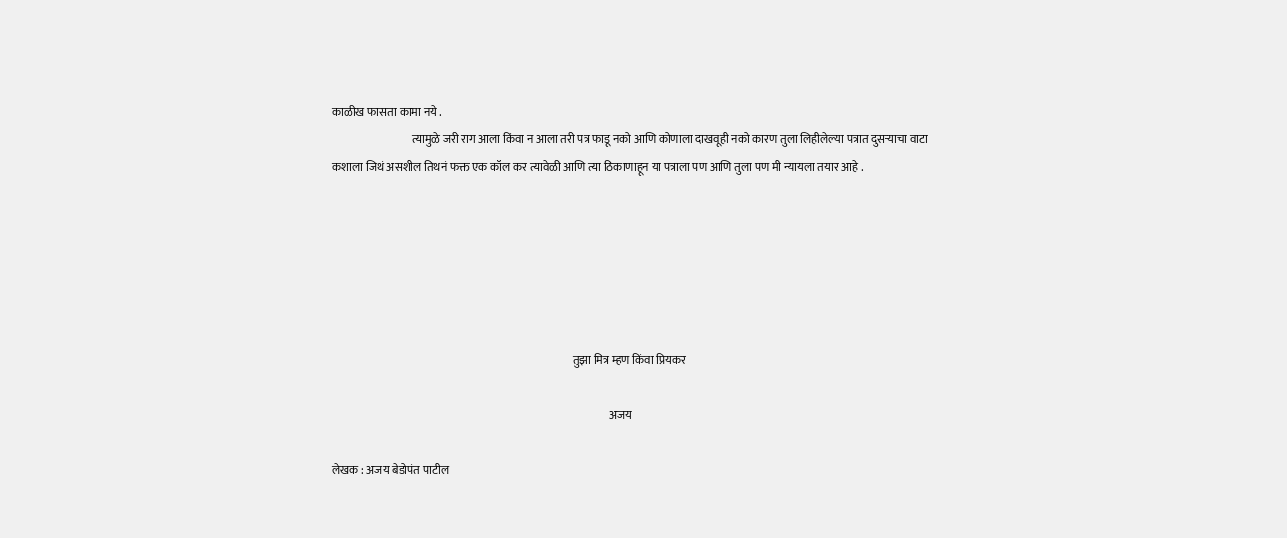काळीख फासता कामा नये .
                                   त्यामुळे जरी राग आला किंवा न आला तरी पत्र फाडू नको आणि कोणाला दाखवूही नको कारण तुला लिहीलेल्या पत्रात दुसऱ्याचा वाटा कशाला जिथं असशील तिथनं फक्त एक कॉल कर त्यावेळी आणि त्या ठिकाणाहून या पत्राला पण आणि तुला पण मी न्यायला तयार आहे .






                                                                                                          तुझा मित्र म्हण किंवा प्रियकर

                                                                                                                          अजय

लेखक : अजय बेडोपंत पाटील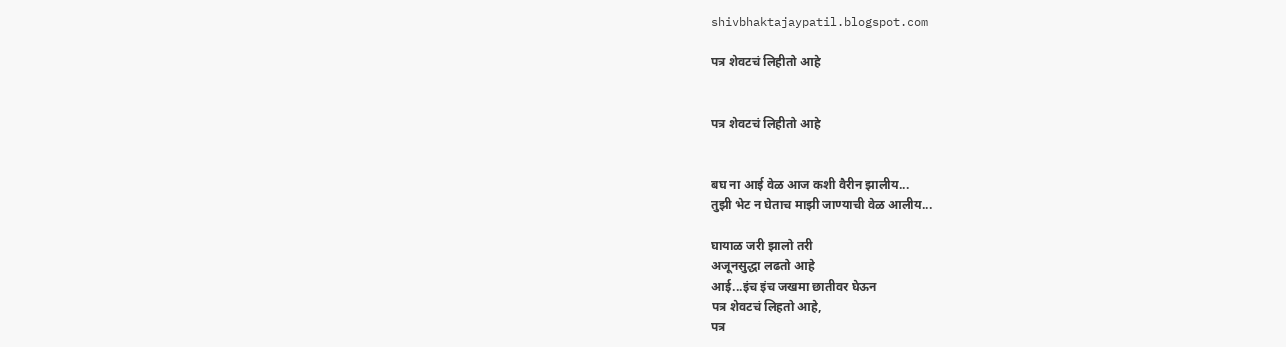shivbhaktajaypatil.blogspot.com

पत्र शेवटचं लिहीतो आहे


पत्र शेवटचं लिहीतो आहे


बघ ना आई वेळ आज कशी वैरीन झालीय...
तुझी भेट न घेताच माझी जाण्याची वेळ आलीय...

घायाळ जरी झालो तरी
अजूनसुद्धा लढतो आहे
आई...इंच इंच जखमा छातीवर घेऊन
पत्र शेवटचं लिहतो आहे,
पत्र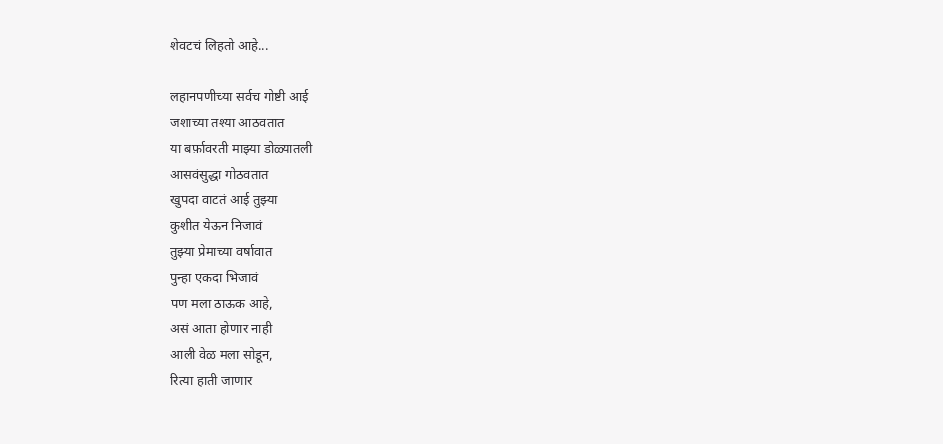शेवटचं लिहतो आहे...

लहानपणीच्या सर्वच गोष्टी आई
जशाच्या तश्या आठवतात
या बर्फ़ावरती माझ्या डोळ्यातली
आसवंसुद्धा गोठवतात
खुपदा वाटतं आई तुझ्या
कुशीत येऊन निजावं
तुझ्या प्रेमाच्या वर्षावात
पुन्हा एकदा भिजावं
पण मला ठाऊक आहे,
असं आता होणार नाही
आली वेळ मला सोडून,
रित्या हाती जाणार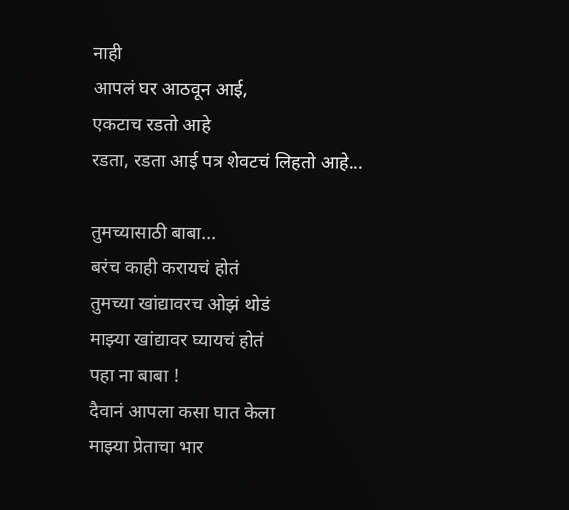नाही
आपलं घर आठवून आई,
एकटाच रडतो आहे
रडता, रडता आई पत्र शेवटचं लिहतो आहे...

तुमच्यासाठी बाबा...
बरंच काही करायचं होतं
तुमच्या खांद्यावरच ओझं थोडं
माझ्या खांद्यावर घ्यायचं होतं
पहा ना बाबा !
दैवानं आपला कसा घात केला
माझ्या प्रेताचा भार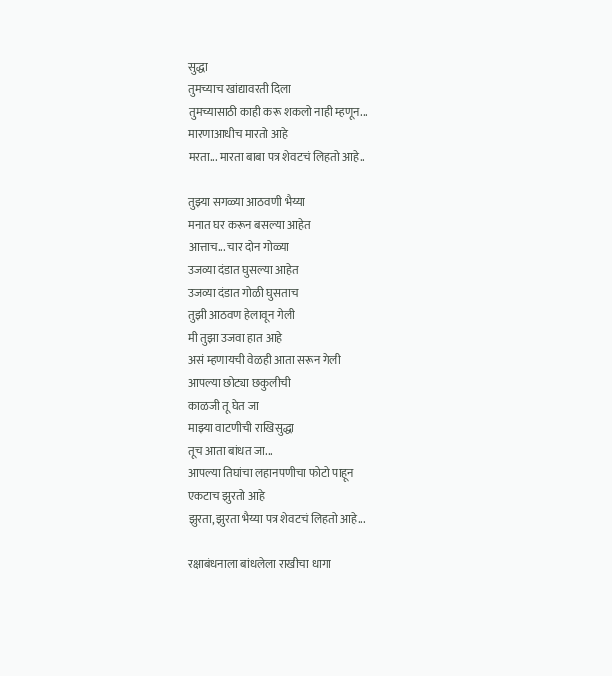सुद्धा
तुमच्याच खांद्यावरती दिला
तुमच्यासाठी काही करू शकलो नाही म्हणून...
मारणाआधीच मारतो आहे
मरता... मारता बाबा पत्र शेवटचं लिहतो आहे..

तुझ्या सगळ्या आठवणी भैय्या
मनात घर करून बसल्या आहेत
आत्ताच... चार दोन गोळ्या
उजव्या दंडात घुसल्या आहेत
उजव्या दंडात गोळी घुसताच
तुझी आठवण हेलावून गेली
मी तुझा उजवा हात आहे
असं म्हणायची वेळही आता सरून गेली
आपल्या छोट्या छकुलीची
काळजी तू घेत जा
माझ्या वाटणीची राखिसुद्धा
तूच आता बांधत जा...
आपल्या तिघांचा लहानपणीचा फोटो पाहून
एकटाच झुरतो आहे
झुरता, झुरता भैय्या पत्र शेवटचं लिहतो आहे...

रक्षाबंधनाला बांधलेला राखीचा धागा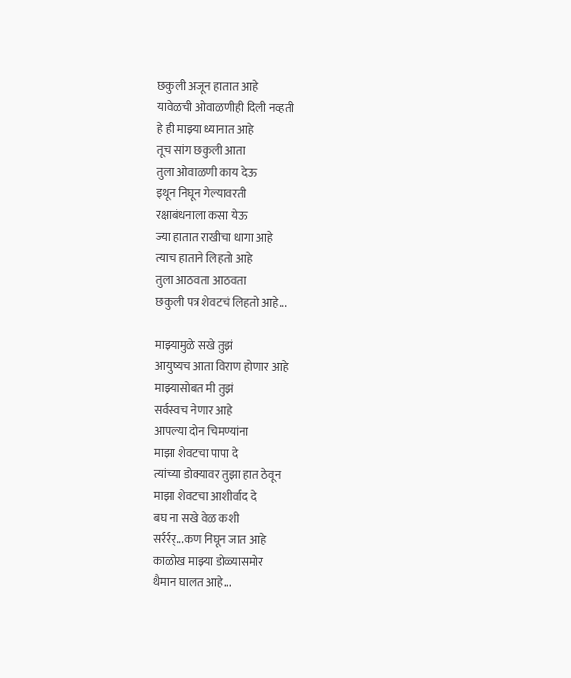छकुली अजून हातात आहे
यावेळची ओवाळणीही दिली नव्हती
हे ही माझ्या ध्यानात आहे
तूच सांग छकुली आता
तुला ओवाळणी काय देऊ
इथून निघून गेल्यावरती
रक्षाबंधनाला कसा येऊ
ज्या हातात राखीचा धागा आहे
त्याच हाताने लिहतो आहे
तुला आठवता आठवता
छकुली पत्र शेवटचं लिहतो आहे...

माझ्यामुळे सखे तुझं
आयुष्यच आता विराण होणार आहे
माझ्यासोबत मी तुझं
सर्वस्वच नेणार आहे
आपल्या दोन चिमण्यांना
माझा शेवटचा पापा दे
त्यांच्या डोक्यावर तुझा हात ठेवून
माझा शेवटचा आशीर्वाद दे
बघ ना सखे वेळ कशी
सर्रर्रर्...कण निघून जात आहे
काळोख माझ्या डोळ्यासमोर
थैमान घालत आहे...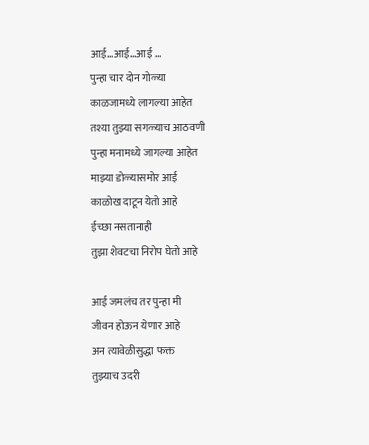आई...आई...आई ...
पुन्हा चार दोन गोळ्या
काळजामध्ये लागल्या आहेत
तश्या तुझ्या सगळ्याच आठवणी
पुन्हा मनामध्ये जागल्या आहेत
माझ्या डोळ्यासमोर आई
काळोख दाटून येतो आहे
ईच्छा नसतानाही
तुझा शेवटचा निरोप घेतो आहे

आई जमलंच तर पुन्हा मी
जीवन होऊन येणार आहे
अन त्यावेळीसुद्धा फक्त
तुझ्याच उदरी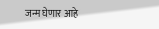जन्म घेणार आहे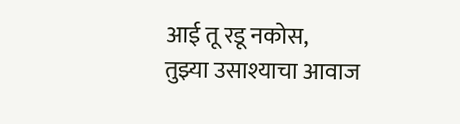आई तू रडू नकोस,
तुझ्या उसाश्याचा आवाज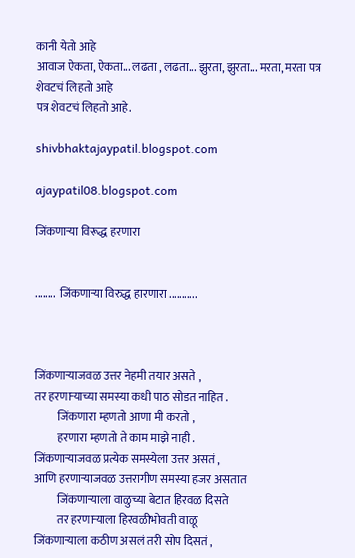कानी येतो आहे
आवाज ऐकता, ऐकता... लढता , लढता... झुरता, झुरता... मरता, मरता पत्र शेवटचं लिहतो आहे
पत्र शेवटचं लिहतो आहे.

shivbhaktajaypatil.blogspot.com

ajaypatil08.blogspot.com

जिंकणाऱ्या विरूद्ध हरणारा


........  जिंकणाऱ्या विरुद्ध हारणारा ...........



जिंकणाऱ्याजवळ उत्तर नेहमी तयार असते ,
तर हरणाऱ्याच्या समस्या कधी पाठ सोडत नाहित .
          जिंकणारा म्हणतो आणा मी करतो ,
          हरणारा म्हणतो ते काम माझे नाही .
जिंकणाऱ्याजवळ प्रत्येक समस्येला उत्तर असतं ,
आणि हरणाऱ्याजवळ उत्तरागीण समस्या हजर असतात
          जिंकणाऱ्याला वाळुच्या बेटात हिरवळ दिसते
          तर हरणाऱ्याला हिरवळीभोवती वाळू
जिंकणाऱ्याला कठीण असलं तरी सोप दिसतं ,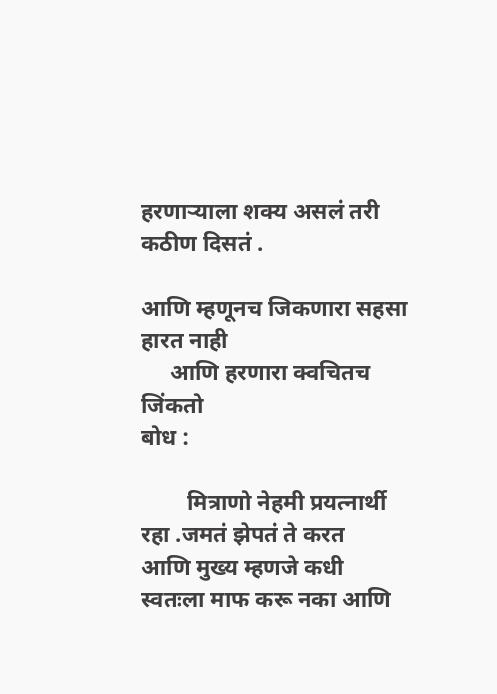हरणाऱ्याला शक्य असलं तरी कठीण दिसतं .

आणि म्हणूनच जिकणारा सहसा हारत नाही
     आणि हरणारा क्वचितच जिंकतो
बोध :

        मित्राणो नेहमी प्रयत्नार्थी रहा .जमतं झेपतं ते करत
आणि मुख्य म्हणजे कधी स्वतःला माफ करू नका आणि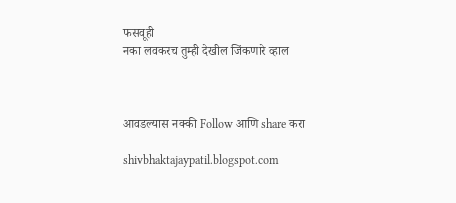फसवूही
नका लवकरच तुम्ही देखील जिंकणारे व्हाल



आवडल्यास नक्की Follow आणि share करा

shivbhaktajaypatil.blogspot.com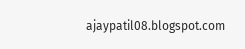ajaypatil08.blogspot.com